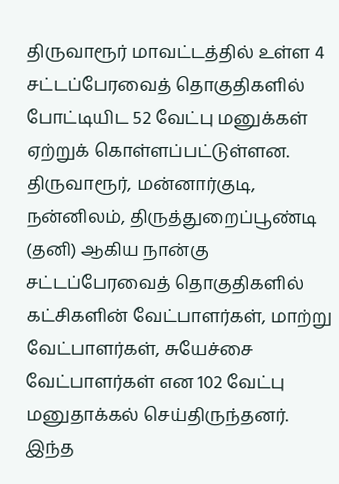திருவாரூர் மாவட்டத்தில் உள்ள 4 சட்டப்பேரவைத் தொகுதிகளில் போட்டியிட 52 வேட்பு மனுக்கள் ஏற்றுக் கொள்ளப்பட்டுள்ளன.
திருவாரூர், மன்னார்குடி, நன்னிலம், திருத்துறைப்பூண்டி (தனி) ஆகிய நான்கு சட்டப்பேரவைத் தொகுதிகளில் கட்சிகளின் வேட்பாளர்கள், மாற்று வேட்பாளர்கள், சுயேச்சை வேட்பாளர்கள் என 102 வேட்பு மனுதாக்கல் செய்திருந்தனர்.
இந்த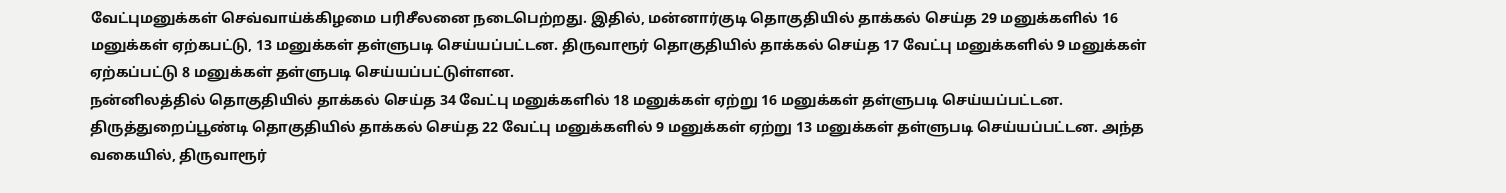வேட்புமனுக்கள் செவ்வாய்க்கிழமை பரிசீலனை நடைபெற்றது. இதில், மன்னார்குடி தொகுதியில் தாக்கல் செய்த 29 மனுக்களில் 16 மனுக்கள் ஏற்கபட்டு, 13 மனுக்கள் தள்ளுபடி செய்யப்பட்டன. திருவாரூர் தொகுதியில் தாக்கல் செய்த 17 வேட்பு மனுக்களில் 9 மனுக்கள் ஏற்கப்பட்டு 8 மனுக்கள் தள்ளுபடி செய்யப்பட்டுள்ளன.
நன்னிலத்தில் தொகுதியில் தாக்கல் செய்த 34 வேட்பு மனுக்களில் 18 மனுக்கள் ஏற்று 16 மனுக்கள் தள்ளுபடி செய்யப்பட்டன. திருத்துறைப்பூண்டி தொகுதியில் தாக்கல் செய்த 22 வேட்பு மனுக்களில் 9 மனுக்கள் ஏற்று 13 மனுக்கள் தள்ளுபடி செய்யப்பட்டன. அந்த வகையில், திருவாரூர்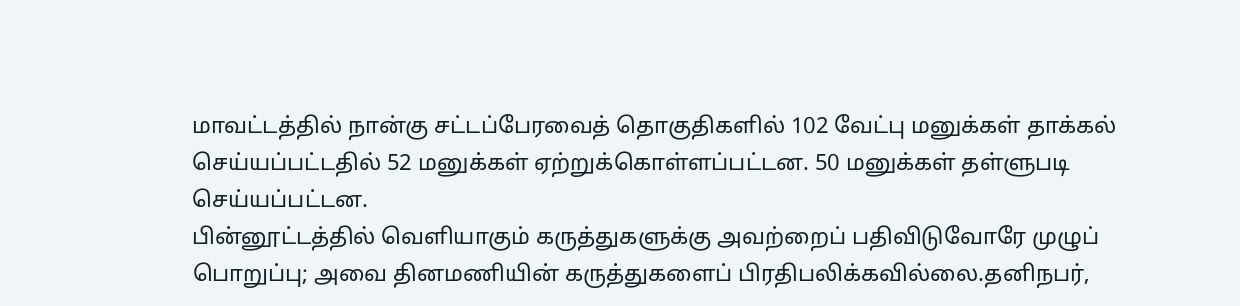மாவட்டத்தில் நான்கு சட்டப்பேரவைத் தொகுதிகளில் 102 வேட்பு மனுக்கள் தாக்கல் செய்யப்பட்டதில் 52 மனுக்கள் ஏற்றுக்கொள்ளப்பட்டன. 50 மனுக்கள் தள்ளுபடி செய்யப்பட்டன.
பின்னூட்டத்தில் வெளியாகும் கருத்துகளுக்கு அவற்றைப் பதிவிடுவோரே முழுப் பொறுப்பு; அவை தினமணியின் கருத்துகளைப் பிரதிபலிக்கவில்லை.தனிநபர்,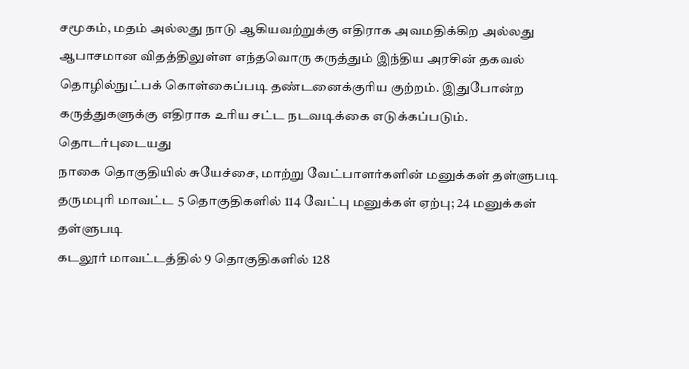சமூகம், மதம் அல்லது நாடு ஆகியவற்றுக்கு எதிராக அவமதிக்கிற அல்லது ஆபாசமான விதத்திலுள்ள எந்தவொரு கருத்தும் இந்திய அரசின் தகவல் தொழில்நுட்பக் கொள்கைப்படி தண்டனைக்குரிய குற்றம். இதுபோன்ற கருத்துகளுக்கு எதிராக உரிய சட்ட நடவடிக்கை எடுக்கப்படும்.
தொடர்புடையது
நாகை தொகுதியில் சுயேச்சை, மாற்று வேட்பாளர்களின் மனுக்கள் தள்ளுபடி
தருமபுரி மாவட்ட 5 தொகுதிகளில் 114 வேட்பு மனுக்கள் ஏற்பு; 24 மனுக்கள் தள்ளுபடி
கடலூர் மாவட்டத்தில் 9 தொகுதிகளில் 128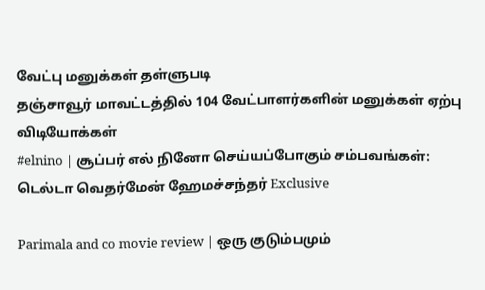வேட்பு மனுக்கள் தள்ளுபடி
தஞ்சாவூர் மாவட்டத்தில் 104 வேட்பாளர்களின் மனுக்கள் ஏற்பு
விடியோக்கள்
#elnino | சூப்பர் எல் நினோ செய்யப்போகும் சம்பவங்கள்: டெல்டா வெதர்மேன் ஹேமச்சந்தர் Exclusive

Parimala and co movie review | ஒரு குடும்பமும்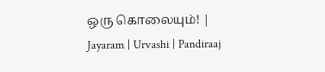ஒரு கொலையும்! | Jayaram | Urvashi | Pandiraaj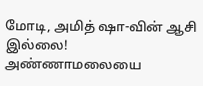மோடி, அமித் ஷா-வின் ஆசி இல்லை! அண்ணாமலையை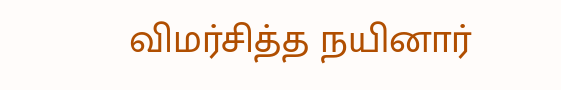விமர்சித்த நயினார்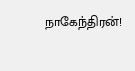நாகேந்திரன்!